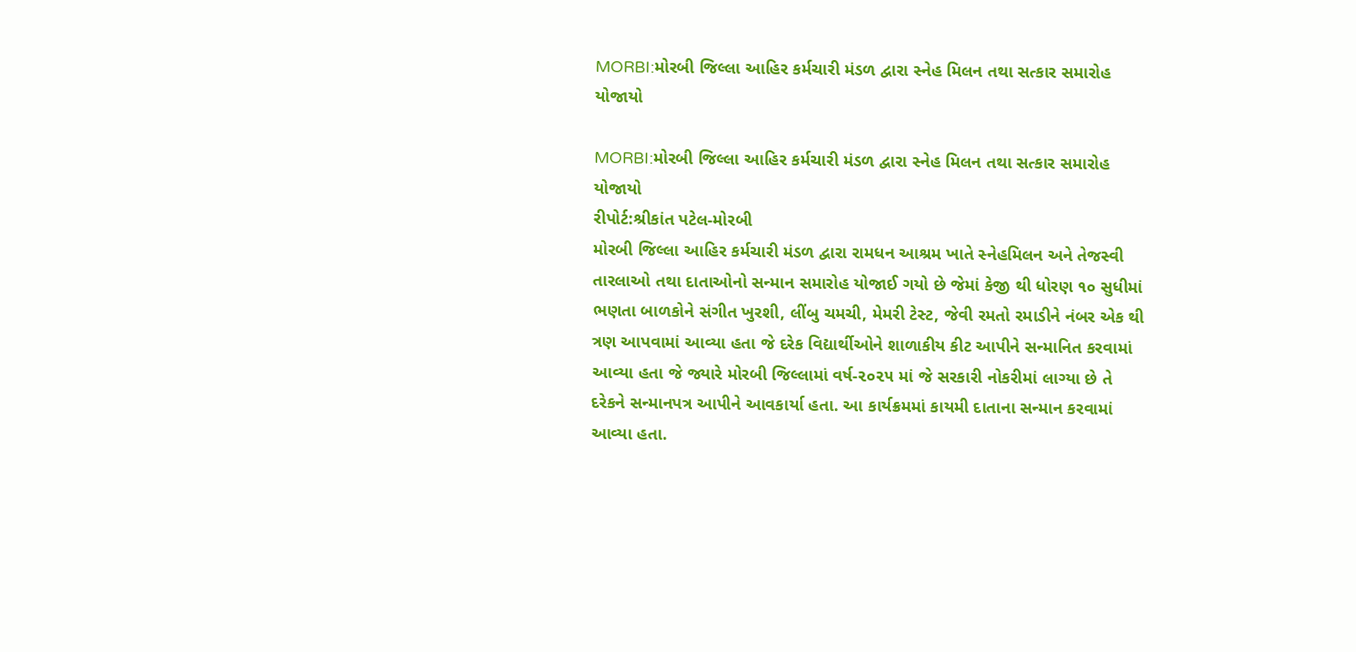MORBI:મોરબી જિલ્લા આહિર કર્મચારી મંડળ દ્વારા સ્નેહ મિલન તથા સત્કાર સમારોહ યોજાયો

MORBI:મોરબી જિલ્લા આહિર કર્મચારી મંડળ દ્વારા સ્નેહ મિલન તથા સત્કાર સમારોહ યોજાયો
રીપોર્ટ:શ્રીકાંત પટેલ-મોરબી
મોરબી જિલ્લા આહિર કર્મચારી મંડળ દ્વારા રામધન આશ્રમ ખાતે સ્નેહમિલન અને તેજસ્વી તારલાઓ તથા દાતાઓનો સન્માન સમારોહ યોજાઈ ગયો છે જેમાં કેજી થી ધોરણ ૧૦ સુધીમાં ભણતા બાળકોને સંગીત ખુરશી, લીંબુ ચમચી, મેમરી ટેસ્ટ, જેવી રમતો રમાડીને નંબર એક થી ત્રણ આપવામાં આવ્યા હતા જે દરેક વિદ્યાર્થીઓને શાળાકીય કીટ આપીને સન્માનિત કરવામાં આવ્યા હતા જે જ્યારે મોરબી જિલ્લામાં વર્ષ-૨૦૨૫ માં જે સરકારી નોકરીમાં લાગ્યા છે તે દરેકને સન્માનપત્ર આપીને આવકાર્યા હતા. આ કાર્યક્રમમાં કાયમી દાતાના સન્માન કરવામાં આવ્યા હતા.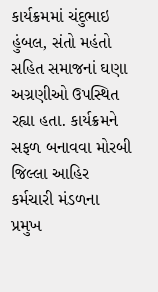કાર્યક્રમમાં ચંદુભાઇ હુંબલ, સંતો મહંતો સહિત સમાજનાં ઘણા અગ્રણીઓ ઉપસ્થિત રહ્યા હતા. કાર્યક્રમને સફળ બનાવવા મોરબી જિલ્લા આહિર કર્મચારી મંડળના પ્રમુખ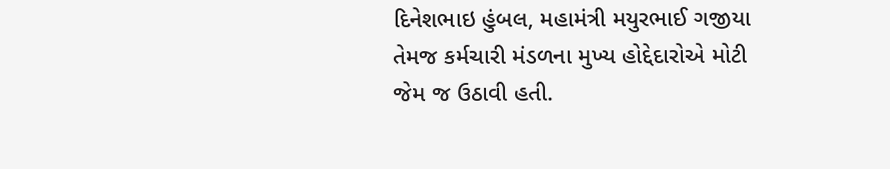દિનેશભાઇ હુંબલ, મહામંત્રી મયુરભાઈ ગજીયા તેમજ કર્મચારી મંડળના મુખ્ય હોદ્દેદારોએ મોટી જેમ જ ઉઠાવી હતી.